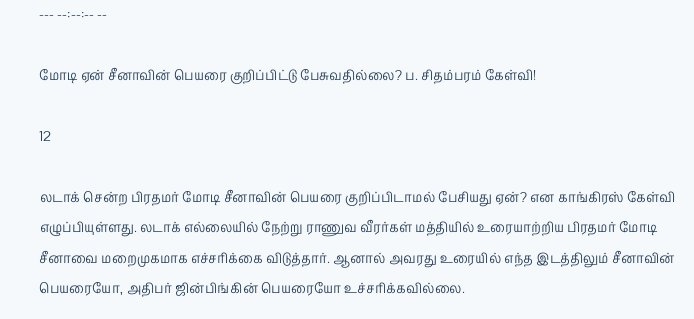--- --:--:-- --

மோடி ஏன் சீனாவின் பெயரை குறிப்பிட்டு பேசுவதில்லை? ப. சிதம்பரம் கேள்வி!

12

லடாக் சென்ற பிரதமர் மோடி சீனாவின் பெயரை குறிப்பிடாமல் பேசியது ஏன்? என காங்கிரஸ் கேள்வி எழுப்பியுள்ளது. லடாக் எல்லையில் நேற்று ராணுவ வீரர்கள் மத்தியில் உரையாற்றிய பிரதமர் மோடி சீனாவை மறைமுகமாக எச்சரிக்கை விடுத்தார். ஆனால் அவரது உரையில் எந்த இடத்திலும் சீனாவின் பெயரையோ, அதிபர் ஜின்பிங்கின் பெயரையோ உச்சரிக்கவில்லை.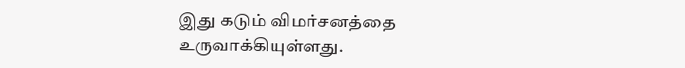இது கடும் விமர்சனத்தை உருவாக்கியுள்ளது.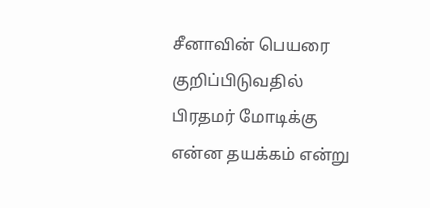சீனாவின் பெயரை குறிப்பிடுவதில் பிரதமர் மோடிக்கு என்ன தயக்கம் என்று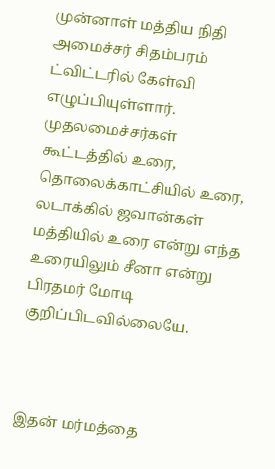முன்னாள் மத்திய நிதி அமைச்சர் சிதம்பரம் ட்விட்டரில் கேள்வி எழுப்பியுள்ளார். முதலமைச்சர்கள் கூட்டத்தில் உரை, தொலைக்காட்சியில் உரை, லடாக்கில் ஜவான்கள் மத்தியில் உரை என்று எந்த உரையிலும் சீனா என்று பிரதமர் மோடி குறிப்பிடவில்லையே.



இதன் மர்மத்தை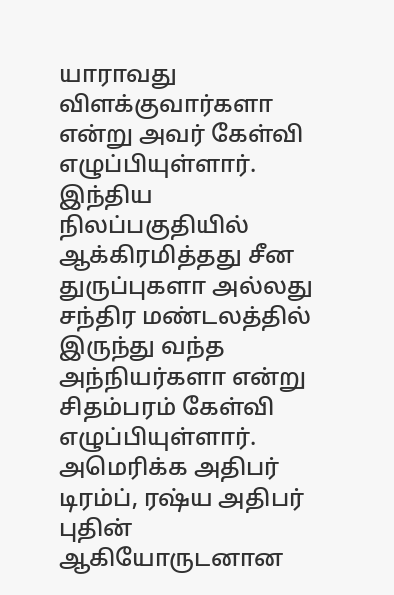யாராவது விளக்குவார்களா என்று அவர் கேள்வி எழுப்பியுள்ளார். இந்திய நிலப்பகுதியில் ஆக்கிரமித்தது சீன துருப்புகளா அல்லது சந்திர மண்டலத்தில் இருந்து வந்த அந்நியர்களா என்று சிதம்பரம் கேள்வி எழுப்பியுள்ளார். அமெரிக்க அதிபர் டிரம்ப், ரஷ்ய அதிபர் புதின் ஆகியோருடனான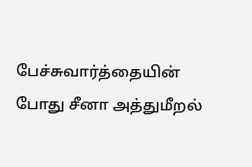பேச்சுவார்த்தையின் போது சீனா அத்துமீறல்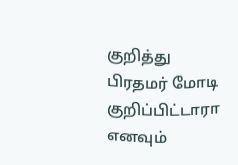குறித்து பிரதமர் மோடி குறிப்பிட்டாரா எனவும்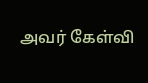அவர் கேள்வி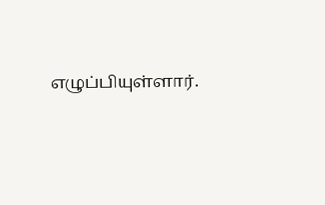எழுப்பியுள்ளார்.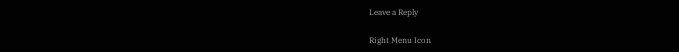Leave a Reply

Right Menu Icon